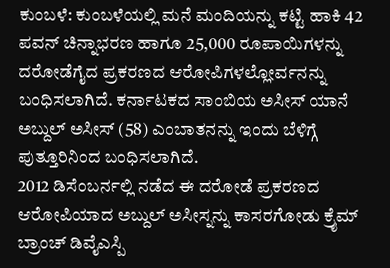ಕುಂಬಳೆ: ಕುಂಬಳೆಯಲ್ಲಿ ಮನೆ ಮಂದಿಯನ್ನು ಕಟ್ಟಿ ಹಾಕಿ 42 ಪವನ್ ಚಿನ್ನಾಭರಣ ಹಾಗೂ 25,000 ರೂಪಾಯಿಗಳನ್ನು ದರೋಡೆಗೈದ ಪ್ರಕರಣದ ಆರೋಪಿಗಳಲ್ಲೋರ್ವನನ್ನು ಬಂಧಿಸಲಾಗಿದೆ. ಕರ್ನಾಟಕದ ಸಾಂಬಿಯ ಅಸೀಸ್ ಯಾನೆ ಅಬ್ದುಲ್ ಅಸೀಸ್ (58) ಎಂಬಾತನನ್ನು ಇಂದು ಬೆಳಿಗ್ಗೆ ಪುತ್ತೂರಿನಿಂದ ಬಂಧಿಸಲಾಗಿದೆ.
2012 ಡಿಸೆಂಬರ್ನಲ್ಲಿ ನಡೆದ ಈ ದರೋಡೆ ಪ್ರಕರಣದ ಆರೋಪಿಯಾದ ಅಬ್ದುಲ್ ಅಸೀಸ್ನನ್ನು ಕಾಸರಗೋಡು ಕ್ರೈಮ್ ಬ್ರಾಂಚ್ ಡಿವೈಎಸ್ಪಿ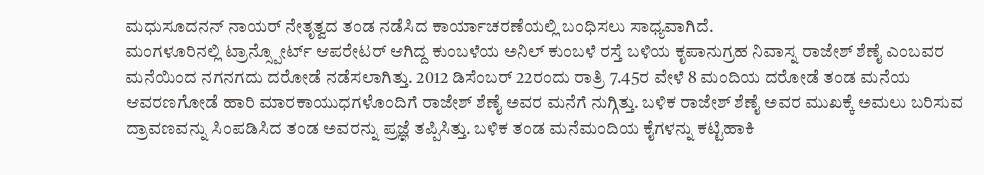ಮಧುಸೂದನನ್ ನಾಯರ್ ನೇತೃತ್ವದ ತಂಡ ನಡೆಸಿದ ಕಾರ್ಯಾಚರಣೆಯಲ್ಲಿ ಬಂಧಿಸಲು ಸಾಧ್ಯವಾಗಿದೆ.
ಮಂಗಳೂರಿನಲ್ಲಿ ಟ್ರಾನ್ಸ್ಪೋರ್ಟ್ ಆಪರೇಟರ್ ಆಗಿದ್ದ ಕುಂಬಳೆಯ ಅನಿಲ್ ಕುಂಬಳೆ ರಸ್ತೆ ಬಳಿಯ ಕೃಪಾನುಗ್ರಹ ನಿವಾಸ್ನ ರಾಜೇಶ್ ಶೆಣೈ ಎಂಬವರ ಮನೆಯಿಂದ ನಗನಗದು ದರೋಡೆ ನಡೆಸಲಾಗಿತ್ತು. 2012 ಡಿಸೆಂಬರ್ 22ರಂದು ರಾತ್ರಿ 7.45ರ ವೇಳೆ 8 ಮಂದಿಯ ದರೋಡೆ ತಂಡ ಮನೆಯ ಆವರಣಗೋಡೆ ಹಾರಿ ಮಾರಕಾಯುಧಗಳೊಂದಿಗೆ ರಾಜೇಶ್ ಶೆಣೈ ಅವರ ಮನೆಗೆ ನುಗ್ಗಿತ್ತು. ಬಳಿಕ ರಾಜೇಶ್ ಶೆಣೈ ಅವರ ಮುಖಕ್ಕೆ ಅಮಲು ಬರಿಸುವ ದ್ರಾವಣವನ್ನು ಸಿಂಪಡಿಸಿದ ತಂಡ ಅವರನ್ನು ಪ್ರಜ್ಞೆ ತಪ್ಪಿಸಿತ್ತು. ಬಳಿಕ ತಂಡ ಮನೆಮಂದಿಯ ಕೈಗಳನ್ನು ಕಟ್ಟಿಹಾಕಿ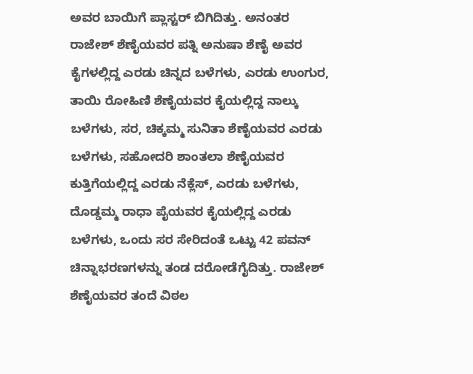ಅವರ ಬಾಯಿಗೆ ಪ್ಲಾಸ್ಟರ್ ಬಿಗಿದಿತ್ತು. ಅನಂತರ ರಾಜೇಶ್ ಶೆಣೈಯವರ ಪತ್ನಿ ಅನುಷಾ ಶೆಣೈ ಅವರ ಕೈಗಳಲ್ಲಿದ್ದ ಎರಡು ಚಿನ್ನದ ಬಳೆಗಳು, ಎರಡು ಉಂಗುರ, ತಾಯಿ ರೋಹಿಣಿ ಶೆಣೈಯವರ ಕೈಯಲ್ಲಿದ್ದ ನಾಲ್ಕು ಬಳೆಗಳು, ಸರ, ಚಿಕ್ಕಮ್ಮ ಸುನಿತಾ ಶೆಣೈಯವರ ಎರಡು ಬಳೆಗಳು, ಸಹೋದರಿ ಶಾಂತಲಾ ಶೆಣೈಯವರ ಕುತ್ತಿಗೆಯಲ್ಲಿದ್ದ ಎರಡು ನೆಕ್ಲೆಸ್, ಎರಡು ಬಳೆಗಳು, ದೊಡ್ಡಮ್ಮ ರಾಧಾ ಪೈಯವರ ಕೈಯಲ್ಲಿದ್ದ ಎರಡು ಬಳೆಗಳು, ಒಂದು ಸರ ಸೇರಿದಂತೆ ಒಟ್ಟು 42 ಪವನ್ ಚಿನ್ನಾಭರಣಗಳನ್ನು ತಂಡ ದರೋಡೆಗೈದಿತ್ತು. ರಾಜೇಶ್ ಶೆಣೈಯವರ ತಂದೆ ವಿಠಲ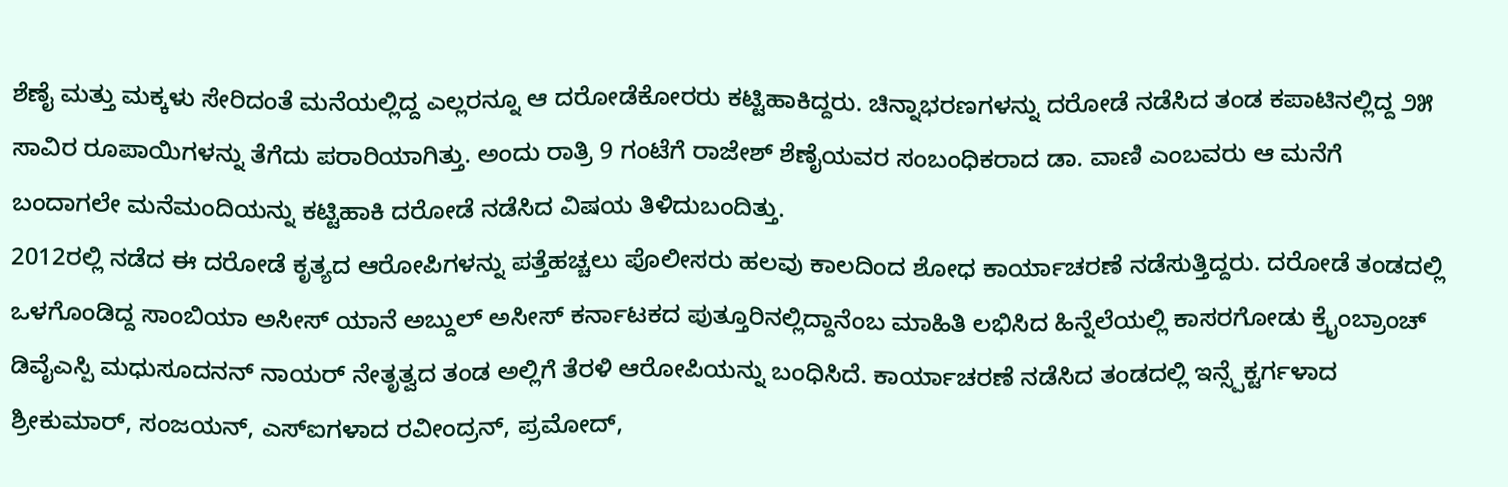ಶೆಣೈ ಮತ್ತು ಮಕ್ಕಳು ಸೇರಿದಂತೆ ಮನೆಯಲ್ಲಿದ್ದ ಎಲ್ಲರನ್ನೂ ಆ ದರೋಡೆಕೋರರು ಕಟ್ಟಿಹಾಕಿದ್ದರು. ಚಿನ್ನಾಭರಣಗಳನ್ನು ದರೋಡೆ ನಡೆಸಿದ ತಂಡ ಕಪಾಟಿನಲ್ಲಿದ್ದ ೨೫ ಸಾವಿರ ರೂಪಾಯಿಗಳನ್ನು ತೆಗೆದು ಪರಾರಿಯಾಗಿತ್ತು. ಅಂದು ರಾತ್ರಿ 9 ಗಂಟೆಗೆ ರಾಜೇಶ್ ಶೆಣೈಯವರ ಸಂಬಂಧಿಕರಾದ ಡಾ. ವಾಣಿ ಎಂಬವರು ಆ ಮನೆಗೆ ಬಂದಾಗಲೇ ಮನೆಮಂದಿಯನ್ನು ಕಟ್ಟಿಹಾಕಿ ದರೋಡೆ ನಡೆಸಿದ ವಿಷಯ ತಿಳಿದುಬಂದಿತ್ತು.
2012ರಲ್ಲಿ ನಡೆದ ಈ ದರೋಡೆ ಕೃತ್ಯದ ಆರೋಪಿಗಳನ್ನು ಪತ್ತೆಹಚ್ಚಲು ಪೊಲೀಸರು ಹಲವು ಕಾಲದಿಂದ ಶೋಧ ಕಾರ್ಯಾಚರಣೆ ನಡೆಸುತ್ತಿದ್ದರು. ದರೋಡೆ ತಂಡದಲ್ಲಿ ಒಳಗೊಂಡಿದ್ದ ಸಾಂಬಿಯಾ ಅಸೀಸ್ ಯಾನೆ ಅಬ್ದುಲ್ ಅಸೀಸ್ ಕರ್ನಾಟಕದ ಪುತ್ತೂರಿನಲ್ಲಿದ್ದಾನೆಂಬ ಮಾಹಿತಿ ಲಭಿಸಿದ ಹಿನ್ನೆಲೆಯಲ್ಲಿ ಕಾಸರಗೋಡು ಕ್ರೈಂಬ್ರಾಂಚ್ ಡಿವೈಎಸ್ಪಿ ಮಧುಸೂದನನ್ ನಾಯರ್ ನೇತೃತ್ವದ ತಂಡ ಅಲ್ಲಿಗೆ ತೆರಳಿ ಆರೋಪಿಯನ್ನು ಬಂಧಿಸಿದೆ. ಕಾರ್ಯಾಚರಣೆ ನಡೆಸಿದ ತಂಡದಲ್ಲಿ ಇನ್ಸ್ಪೆಕ್ಟರ್ಗಳಾದ ಶ್ರೀಕುಮಾರ್, ಸಂಜಯನ್, ಎಸ್ಐಗಳಾದ ರವೀಂದ್ರನ್, ಪ್ರಮೋದ್,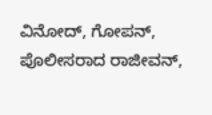ವಿನೋದ್, ಗೋಪನ್, ಪೊಲೀಸರಾದ ರಾಜೀವನ್,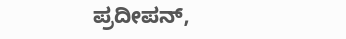ಪ್ರದೀಪನ್,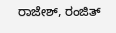ರಾಜೇಶ್, ರಂಜಿತ್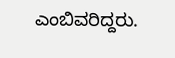ಎಂಬಿವರಿದ್ದರು.